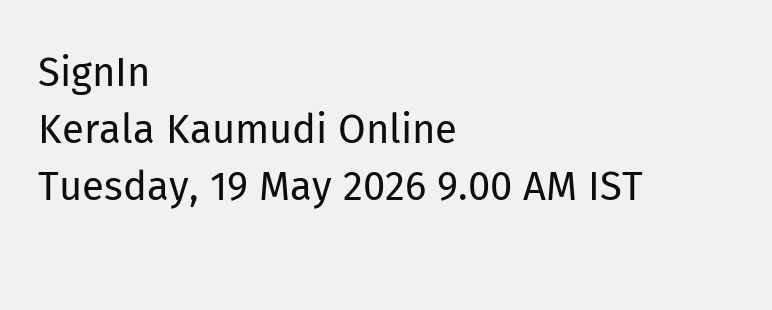SignIn
Kerala Kaumudi Online
Tuesday, 19 May 2026 9.00 AM IST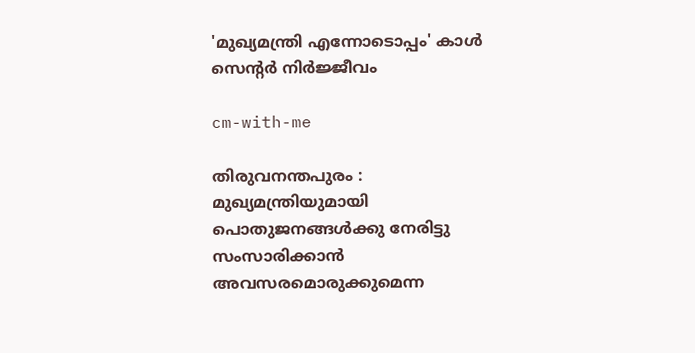'മുഖ്യമന്ത്രി എന്നോടൊപ്പം' കാൾ സെന്റർ നിർജ്ജീവം

cm-with-me

തിരുവനന്തപുരം : മുഖ്യമന്ത്രിയുമായി പൊതുജനങ്ങൾക്കു നേരിട്ടു സംസാരിക്കാൻ അവസരമൊരുക്കുമെന്ന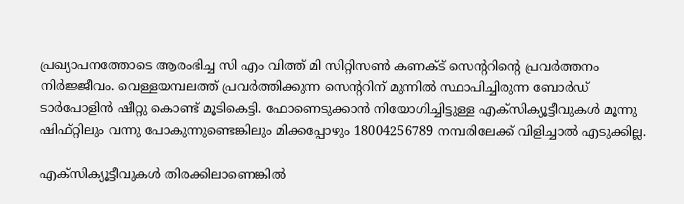പ്രഖ്യാപനത്തോടെ ആരംഭിച്ച സി എം വിത്ത് മി സിറ്റിസൺ കണക്ട് സെന്ററിന്റെ പ്രവർത്തനം നിർജ്ജീവം. വെള്ളയമ്പലത്ത് പ്രവർത്തിക്കുന്ന സെന്ററിന് മുന്നിൽ സ്ഥാപിച്ചിരുന്ന ബോർഡ് ടാർപോളിൻ ഷീറ്റു കൊണ്ട് മൂടികെട്ടി. ഫോണെടുക്കാൻ നിയോഗിച്ചിട്ടുള്ള എക്‌സിക്യൂട്ടീവുകൾ മൂന്നു ഷിഫ്റ്റിലും വന്നു പോകുന്നുണ്ടെങ്കിലും മിക്കപ്പോഴും 18004256789 നമ്പരിലേക്ക് വിളിച്ചാൽ എടുക്കില്ല.

എക്‌സിക്യൂട്ടീവുകൾ തിരക്കിലാണെങ്കിൽ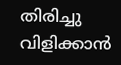തിരിച്ചു വിളിക്കാൻ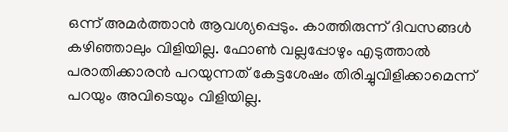ഒന്ന് അമർത്താൻ ആവശ്യപ്പെടും. കാത്തിരുന്ന് ദിവസങ്ങൾ കഴിഞ്ഞാലും വിളിയില്ല. ഫോൺ വല്ലപ്പോഴും എടുത്താൽ പരാതിക്കാരൻ പറയുന്നത് കേട്ടശേഷം തിരിച്ചുവിളിക്കാമെന്ന് പറയും അവിടെയും വിളിയില്ല.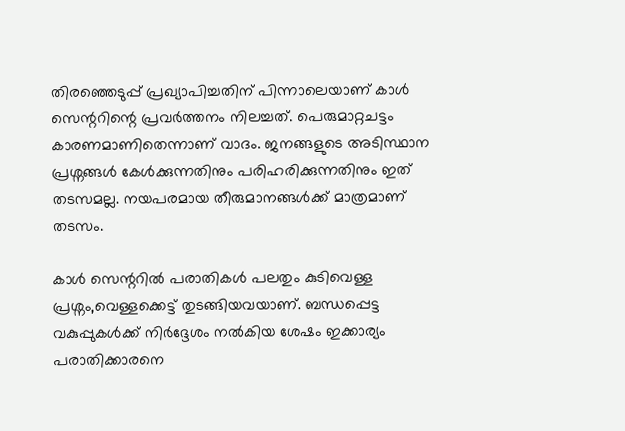തിരഞ്ഞെടുപ്പ് പ്രഖ്യാപിച്ചതിന് പിന്നാലെയാണ് കാൾ സെന്ററിന്റെ പ്രവർത്തനം നിലച്ചത്. പെരുമാറ്റചട്ടം കാരണമാണിതെന്നാണ് വാദം. ജനങ്ങളുടെ അടിസ്ഥാന പ്രശ്നങ്ങൾ കേൾക്കുന്നതിനും പരിഹരിക്കുന്നതിനും ഇത് തടസമല്ല. നയപരമായ തീരുമാനങ്ങൾക്ക് മാത്രമാണ് തടസം.

കാൾ സെന്ററിൽ പരാതികൾ പലതും കുടിവെള്ള പ്രശ്നം,വെള്ളക്കെട്ട് തുടങ്ങിയവയാണ്. ബന്ധപ്പെട്ട വകുപ്പുകൾക്ക് നിർദ്ദേശം നൽകിയ ശേഷം ഇക്കാര്യം പരാതിക്കാരനെ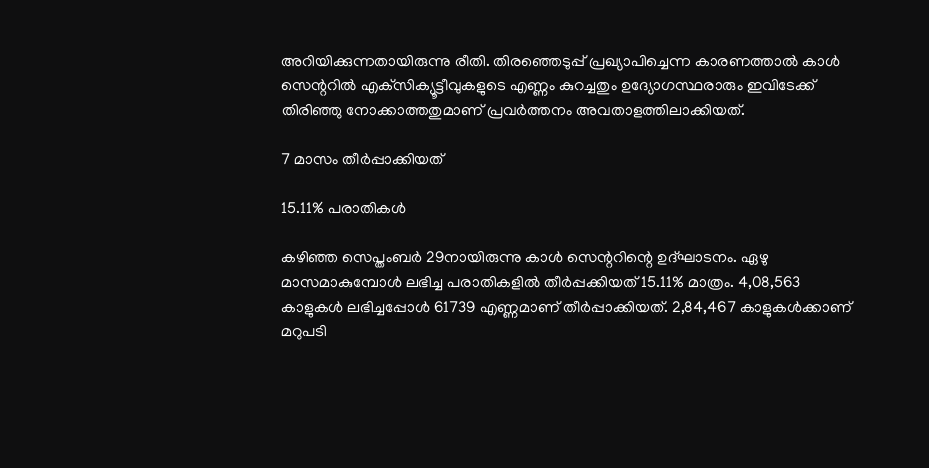അറിയിക്കുന്നതായിരുന്നു രീതി. തിരഞ്ഞെടുപ്പ് പ്രഖ്യാപിച്ചെന്ന കാരണത്താൽ കാൾ സെന്ററിൽ എക്‌സിക്യൂട്ടീവുകളുടെ എണ്ണം കുറച്ചതും ഉദ്യോഗസ്ഥരാരും ഇവിടേക്ക് തിരിഞ്ഞു നോക്കാത്തതുമാണ് പ്രവർത്തനം അവതാളത്തിലാക്കിയത്.

7 മാസം തീർപ്പാക്കിയത്

15.11% പരാതികൾ

കഴിഞ്ഞ സെപ്തംബർ 29നായിരുന്നു കാൾ സെന്ററിന്റെ ഉദ്ഘാടനം. ഏഴു മാസമാകുമ്പോൾ ലഭിച്ച പരാതികളിൽ തീർപ്പക്കിയത് 15.11% മാത്രം. 4,08,563 കാളുകൾ ലഭിച്ചപ്പോൾ 61739 എണ്ണമാണ് തീർപ്പാക്കിയത്. 2,84,467 കാളുകൾക്കാണ് മറുപടി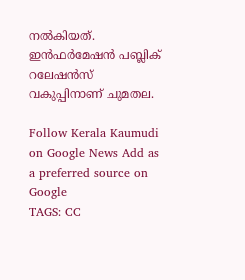നൽകിയത്. ഇൻഫർമേഷൻ പബ്ലിക് റലേഷൻസ് വകുപ്പിനാണ് ചുമതല.

Follow Kerala Kaumudi on Google News Add as a preferred source on Google
TAGS: CC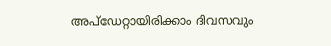അപ്ഡേറ്റായിരിക്കാം ദിവസവും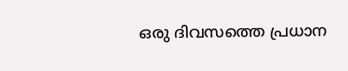ഒരു ദിവസത്തെ പ്രധാന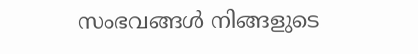സംഭവങ്ങൾ നിങ്ങളുടെ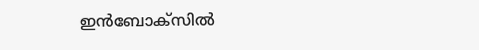ഇൻബോക്സിൽ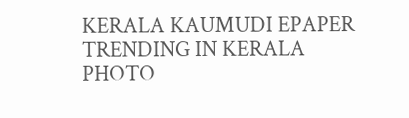KERALA KAUMUDI EPAPER
TRENDING IN KERALA
PHOTO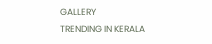GALLERY
TRENDING IN KERALA